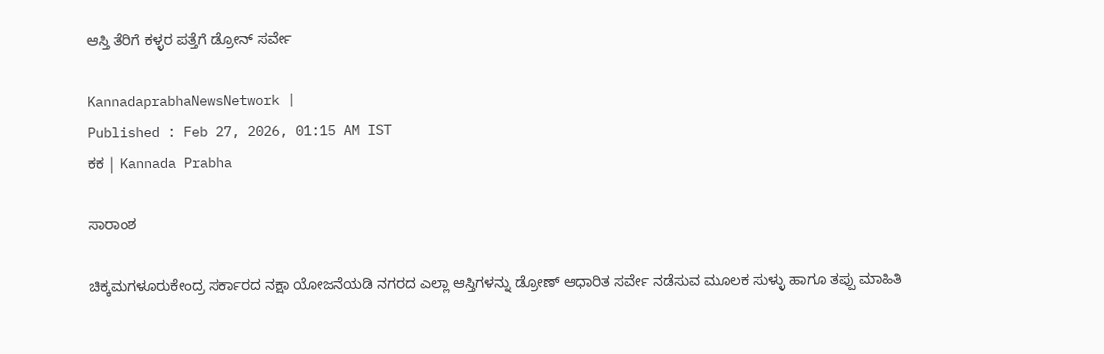ಆಸ್ತಿ ತೆರಿಗೆ ಕಳ್ಳರ ಪತ್ತೆಗೆ ಡ್ರೋನ್‌ ಸರ್ವೇ

KannadaprabhaNewsNetwork |
Published : Feb 27, 2026, 01:15 AM IST
ಕಕ | Kannada Prabha

ಸಾರಾಂಶ

ಚಿಕ್ಕಮಗಳೂರುಕೇಂದ್ರ ಸರ್ಕಾರದ ನಕ್ಷಾ ಯೋಜನೆಯಡಿ ನಗರದ ಎಲ್ಲಾ ಆಸ್ತಿಗಳನ್ನು ಡ್ರೋಣ್‌ ಆಧಾರಿತ ಸರ್ವೇ ನಡೆಸುವ ಮೂಲಕ ಸುಳ್ಳು ಹಾಗೂ ತಪ್ಪು ಮಾಹಿತಿ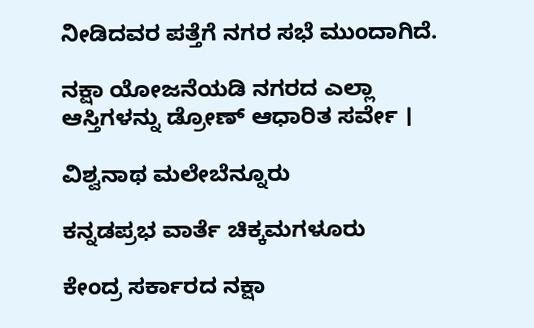ನೀಡಿದವರ ಪತ್ತೆಗೆ ನಗರ ಸಭೆ ಮುಂದಾಗಿದೆ.

ನಕ್ಷಾ ಯೋಜನೆಯಡಿ ನಗರದ ಎಲ್ಲಾ ಆಸ್ತಿಗಳನ್ನು ಡ್ರೋಣ್‌ ಆಧಾರಿತ ಸರ್ವೇ ।

ವಿಶ್ವನಾಥ ಮಲೇಬೆನ್ನೂರು

ಕನ್ನಡಪ್ರಭ ವಾರ್ತೆ ಚಿಕ್ಕಮಗಳೂರು

ಕೇಂದ್ರ ಸರ್ಕಾರದ ನಕ್ಷಾ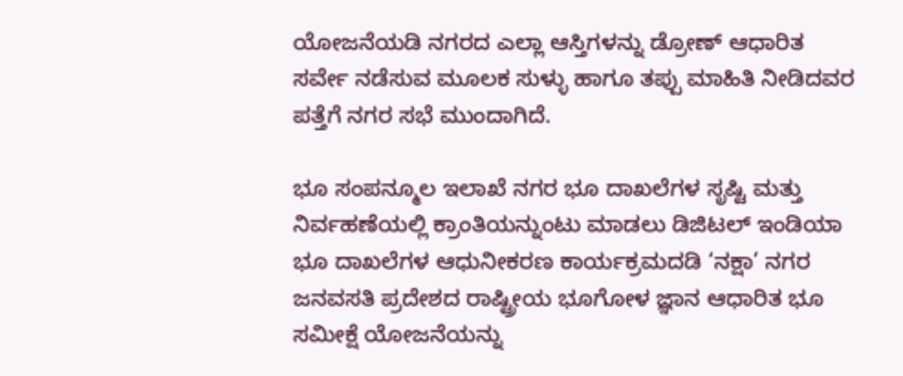ಯೋಜನೆಯಡಿ ನಗರದ ಎಲ್ಲಾ ಆಸ್ತಿಗಳನ್ನು ಡ್ರೋಣ್‌ ಆಧಾರಿತ ಸರ್ವೇ ನಡೆಸುವ ಮೂಲಕ ಸುಳ್ಳು ಹಾಗೂ ತಪ್ಪು ಮಾಹಿತಿ ನೀಡಿದವರ ಪತ್ತೆಗೆ ನಗರ ಸಭೆ ಮುಂದಾಗಿದೆ.

ಭೂ ಸಂಪನ್ಮೂಲ ಇಲಾಖೆ ನಗರ ಭೂ ದಾಖಲೆಗಳ ಸೃಷ್ಟಿ ಮತ್ತು ನಿರ್ವಹಣೆಯಲ್ಲಿ ಕ್ರಾಂತಿಯನ್ನುಂಟು ಮಾಡಲು ಡಿಜಿಟಲ್ ಇಂಡಿಯಾ ಭೂ ದಾಖಲೆಗಳ ಆಧುನೀಕರಣ ಕಾರ್ಯಕ್ರಮದಡಿ ‘ನಕ್ಷಾ’ ನಗರ ಜನವಸತಿ ಪ್ರದೇಶದ ರಾಷ್ಟ್ರೀಯ ಭೂಗೋಳ ಜ್ಞಾನ ಆಧಾರಿತ ಭೂ ಸಮೀಕ್ಷೆ ಯೋಜನೆಯನ್ನು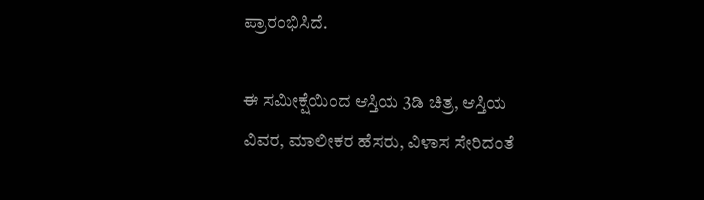ಪ್ರಾರಂಭಿಸಿದೆ.

ಈ ಸಮೀಕ್ಷೆಯಿಂದ ಆಸ್ತಿಯ 3ಡಿ ಚಿತ್ರ, ಆಸ್ತಿಯ ವಿವರ, ಮಾಲೀಕರ ಹೆಸರು, ವಿಳಾಸ ಸೇರಿದಂತೆ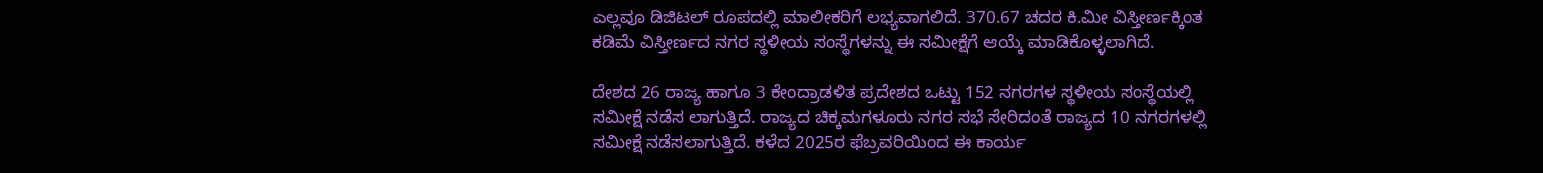ಎಲ್ಲವೂ ಡಿಜಿಟಲ್‌ ರೂಪದಲ್ಲಿ ಮಾಲೀಕರಿಗೆ ಲಭ್ಯವಾಗಲಿದೆ. 370.67 ಚದರ ಕಿ.ಮೀ ವಿಸ್ತೀರ್ಣಕ್ಕಿಂತ ಕಡಿಮೆ ವಿಸ್ತೀರ್ಣದ ನಗರ ಸ್ಥಳೀಯ ಸಂಸ್ಥೆಗಳನ್ನು ಈ ಸಮೀಕ್ಷೆಗೆ ಆಯ್ಕೆ ಮಾಡಿಕೊಳ್ಳಲಾಗಿದೆ.

ದೇಶದ 26 ರಾಜ್ಯ ಹಾಗೂ 3 ಕೇಂದ್ರಾಡಳಿತ ಪ್ರದೇಶದ ಒಟ್ಟು 152 ನಗರಗಳ ಸ್ಥಳೀಯ ಸಂಸ್ಥೆಯಲ್ಲಿ ಸಮೀಕ್ಷೆ ನಡೆಸ ಲಾಗುತ್ತಿದೆ. ರಾಜ್ಯದ ಚಿಕ್ಕಮಗಳೂರು ನಗರ ಸಭೆ ಸೇರಿದಂತೆ ರಾಜ್ಯದ 10 ನಗರಗಳಲ್ಲಿ ಸಮೀಕ್ಷೆ ನಡೆಸಲಾಗುತ್ತಿದೆ. ಕಳೆದ 2025ರ ಫೆಬ್ರವರಿಯಿಂದ ಈ ಕಾರ್ಯ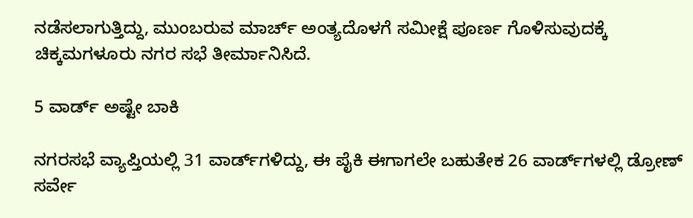ನಡೆಸಲಾಗುತ್ತಿದ್ದು, ಮುಂಬರುವ ಮಾರ್ಚ್‌ ಅಂತ್ಯದೊಳಗೆ ಸಮೀಕ್ಷೆ ಪೂರ್ಣ ಗೊಳಿಸುವುದಕ್ಕೆ ಚಿಕ್ಕಮಗಳೂರು ನಗರ ಸಭೆ ತೀರ್ಮಾನಿಸಿದೆ.

5 ವಾರ್ಡ್ ಅಷ್ಟೇ ಬಾಕಿ

ನಗರಸಭೆ ವ್ಯಾಪ್ತಿಯಲ್ಲಿ 31 ವಾರ್ಡ್‌ಗಳಿದ್ದು, ಈ ಪೈಕಿ ಈಗಾಗಲೇ ಬಹುತೇಕ 26 ವಾರ್ಡ್‌ಗಳಲ್ಲಿ ಡ್ರೋಣ್‌ ಸರ್ವೇ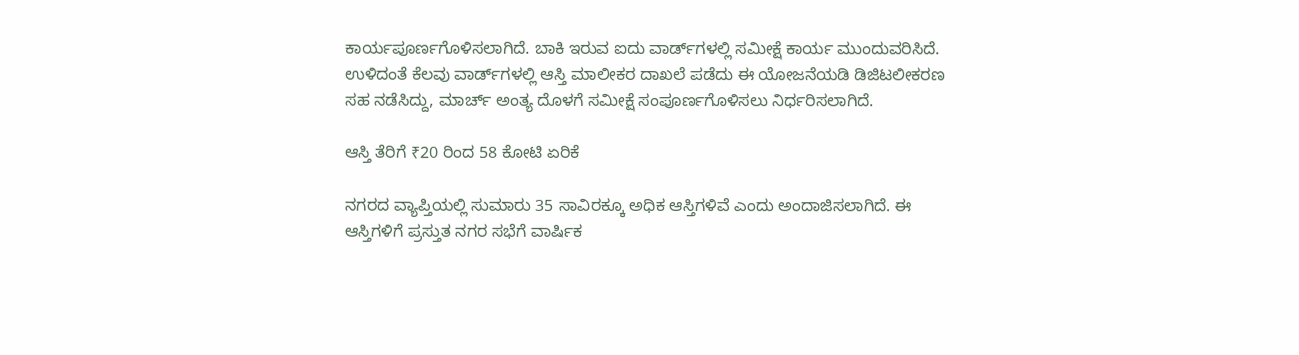ಕಾರ್ಯಪೂರ್ಣಗೊಳಿಸಲಾಗಿದೆ. ಬಾಕಿ ಇರುವ ಐದು ವಾರ್ಡ್‌ಗಳಲ್ಲಿ ಸಮೀಕ್ಷೆ ಕಾರ್ಯ ಮುಂದುವರಿಸಿದೆ. ಉಳಿದಂತೆ ಕೆಲವು ವಾರ್ಡ್‌ಗಳಲ್ಲಿ ಆಸ್ತಿ ಮಾಲೀಕರ ದಾಖಲೆ ಪಡೆದು ಈ ಯೋಜನೆಯಡಿ ಡಿಜಿಟಲೀಕರಣ ಸಹ ನಡೆಸಿದ್ದು, ಮಾರ್ಚ್‌ ಅಂತ್ಯ ದೊಳಗೆ ಸಮೀಕ್ಷೆ ಸಂಪೂರ್ಣಗೊಳಿಸಲು ನಿರ್ಧರಿಸಲಾಗಿದೆ.

ಆಸ್ತಿ ತೆರಿಗೆ ₹20 ರಿಂದ 58 ಕೋಟಿ ಏರಿಕೆ

ನಗರದ ವ್ಯಾಪ್ತಿಯಲ್ಲಿ ಸುಮಾರು 35 ಸಾವಿರಕ್ಕೂ ಅಧಿಕ ಆಸ್ತಿಗಳಿವೆ ಎಂದು ಅಂದಾಜಿಸಲಾಗಿದೆ. ಈ ಆಸ್ತಿಗಳಿಗೆ ಪ್ರಸ್ತುತ ನಗರ ಸಭೆಗೆ ವಾರ್ಷಿಕ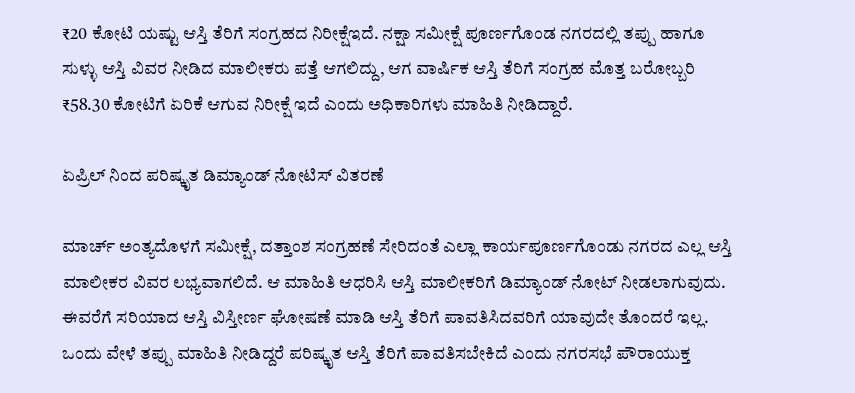₹20 ಕೋಟಿ ಯಷ್ಟು ಆಸ್ತಿ ತೆರಿಗೆ ಸಂಗ್ರಹದ ನಿರೀಕ್ಷೆಇದೆ. ನಕ್ಷಾ ಸಮೀಕ್ಷೆ ಪೂರ್ಣಗೊಂಡ ನಗರದಲ್ಲಿ ತಪ್ಪು ಹಾಗೂ ಸುಳ್ಳು ಆಸ್ತಿ ವಿವರ ನೀಡಿದ ಮಾಲೀಕರು ಪತ್ತೆ ಆಗಲಿದ್ದು, ಆಗ ವಾರ್ಷಿಕ ಆಸ್ತಿ ತೆರಿಗೆ ಸಂಗ್ರಹ ಮೊತ್ತ ಬರೋಬ್ಬರಿ ₹58.30 ಕೋಟಿಗೆ ಏರಿಕೆ ಆಗುವ ನಿರೀಕ್ಷೆ ಇದೆ ಎಂದು ಅಧಿಕಾರಿಗಳು ಮಾಹಿತಿ ನೀಡಿದ್ದಾರೆ.

ಏಪ್ರಿಲ್‌ ನಿಂದ ಪರಿಷ್ಕೃತ ಡಿಮ್ಯಾಂಡ್‌ ನೋಟಿಸ್‌ ವಿತರಣೆ

ಮಾರ್ಚ್‌ ಅಂತ್ಯದೊಳಗೆ ಸಮೀಕ್ಷೆ, ದತ್ತಾಂಶ ಸಂಗ್ರಹಣೆ ಸೇರಿದಂತೆ ಎಲ್ಲಾ ಕಾರ್ಯಪೂರ್ಣಗೊಂಡು ನಗರದ ಎಲ್ಲ ಆಸ್ತಿ ಮಾಲೀಕರ ವಿವರ ಲಭ್ಯವಾಗಲಿದೆ. ಆ ಮಾಹಿತಿ ಆಧರಿಸಿ ಆಸ್ತಿ ಮಾಲೀಕರಿಗೆ ಡಿಮ್ಯಾಂಡ್‌ ನೋಟ್‌ ನೀಡಲಾಗುವುದು. ಈವರೆಗೆ ಸರಿಯಾದ ಆಸ್ತಿ ವಿಸ್ತೀರ್ಣ ಘೋಷಣೆ ಮಾಡಿ ಆಸ್ತಿ ತೆರಿಗೆ ಪಾವತಿಸಿದವರಿಗೆ ಯಾವುದೇ ತೊಂದರೆ ಇಲ್ಲ. ಒಂದು ವೇಳೆ ತಪ್ಪು ಮಾಹಿತಿ ನೀಡಿದ್ದರೆ ಪರಿಷ್ಕೃತ ಆಸ್ತಿ ತೆರಿಗೆ ಪಾವತಿಸಬೇಕಿದೆ ಎಂದು ನಗರಸಭೆ ಪೌರಾಯುಕ್ತ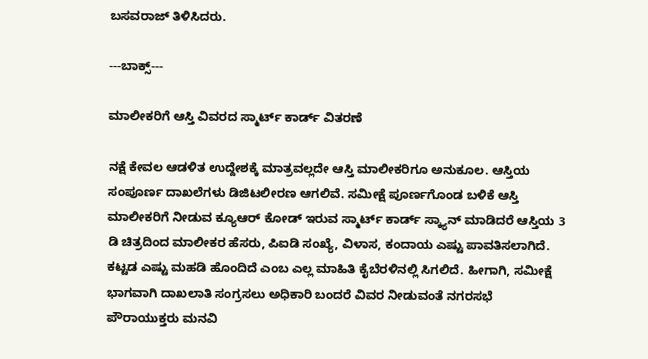ಬಸವರಾಜ್‌ ತಿಳಿಸಿದರು.

---ಬಾಕ್ಸ್‌---

ಮಾಲೀಕರಿಗೆ ಆಸ್ತಿ ವಿವರದ ಸ್ಮಾರ್ಟ್‌ ಕಾರ್ಡ್‌ ವಿತರಣೆ

ನಕ್ಷೆ ಕೇವಲ ಆಡಳಿತ ಉದ್ದೇಶಕ್ಕೆ ಮಾತ್ರವಲ್ಲದೇ ಆಸ್ತಿ ಮಾಲೀಕರಿಗೂ ಅನುಕೂಲ. ಆಸ್ತಿಯ ಸಂಪೂರ್ಣ ದಾಖಲೆಗಳು ಡಿಜಿಟಲೀರಣ ಆಗಲಿವೆ. ಸಮೀಕ್ಷೆ ಪೂರ್ಣಗೊಂಡ ಬಳಿಕೆ ಆಸ್ತಿ ಮಾಲೀಕರಿಗೆ ನೀಡುವ ಕ್ಯೂಆರ್‌ ಕೋಡ್‌ ಇರುವ ಸ್ಮಾರ್ಟ್‌ ಕಾರ್ಡ್‌ ಸ್ಕ್ಯಾನ್‌ ಮಾಡಿದರೆ ಆಸ್ತಿಯ 3 ಡಿ ಚಿತ್ರದಿಂದ ಮಾಲೀಕರ ಹೆಸರು, ಪಿಐಡಿ ಸಂಖ್ಯೆ, ವಿಳಾಸ, ಕಂದಾಯ ಎಷ್ಟು ಪಾವತಿಸಲಾಗಿದೆ. ಕಟ್ಟಡ ಎಷ್ಟು ಮಹಡಿ ಹೊಂದಿದೆ ಎಂಬ ಎಲ್ಲ ಮಾಹಿತಿ ಕೈಬೆರಳಿನಲ್ಲಿ ಸಿಗಲಿದೆ. ಹೀಗಾಗಿ, ಸಮೀಕ್ಷೆ ಭಾಗವಾಗಿ ದಾಖಲಾತಿ ಸಂಗ್ರಸಲು ಅಧಿಕಾರಿ ಬಂದರೆ ವಿವರ ನೀಡುವಂತೆ ನಗರಸಭೆ ಪೌರಾಯುಕ್ತರು ಮನವಿ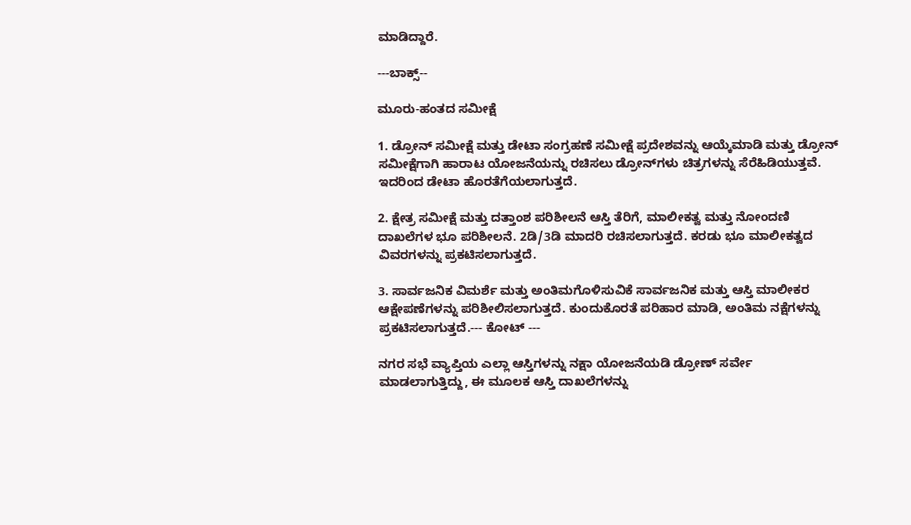ಮಾಡಿದ್ದಾರೆ.

---ಬಾಕ್ಸ್‌--

ಮೂರು-ಹಂತದ ಸಮೀಕ್ಷೆ

1. ಡ್ರೋನ್ ಸಮೀಕ್ಷೆ ಮತ್ತು ಡೇಟಾ ಸಂಗ್ರಹಣೆ ಸಮೀಕ್ಷೆ ಪ್ರದೇಶವನ್ನು ಆಯ್ಕೆಮಾಡಿ ಮತ್ತು ಡ್ರೋನ್ ಸಮೀಕ್ಷೆಗಾಗಿ ಹಾರಾಟ ಯೋಜನೆಯನ್ನು ರಚಿಸಲು ಡ್ರೋನ್‌ಗಳು ಚಿತ್ರಗಳನ್ನು ಸೆರೆಹಿಡಿಯುತ್ತವೆ. ಇದರಿಂದ ಡೇಟಾ ಹೊರತೆಗೆಯಲಾಗುತ್ತದೆ.

2. ಕ್ಷೇತ್ರ ಸಮೀಕ್ಷೆ ಮತ್ತು ದತ್ತಾಂಶ ಪರಿಶೀಲನೆ ಆಸ್ತಿ ತೆರಿಗೆ, ಮಾಲೀಕತ್ವ ಮತ್ತು ನೋಂದಣಿ ದಾಖಲೆಗಳ ಭೂ ಪರಿಶೀಲನೆ. 2ಡಿ/3ಡಿ ಮಾದರಿ ರಚಿಸಲಾಗುತ್ತದೆ. ಕರಡು ಭೂ ಮಾಲೀಕತ್ವದ ವಿವರಗಳನ್ನು ಪ್ರಕಟಿಸಲಾಗುತ್ತದೆ.

3. ಸಾರ್ವಜನಿಕ ವಿಮರ್ಶೆ ಮತ್ತು ಅಂತಿಮಗೊಳಿಸುವಿಕೆ ಸಾರ್ವಜನಿಕ ಮತ್ತು ಆಸ್ತಿ ಮಾಲೀಕರ ಆಕ್ಷೇಪಣೆಗಳನ್ನು ಪರಿಶೀಲಿಸಲಾಗುತ್ತದೆ. ಕುಂದುಕೊರತೆ ಪರಿಹಾರ ಮಾಡಿ, ಅಂತಿಮ ನಕ್ಷೆಗಳನ್ನು ಪ್ರಕಟಿಸಲಾಗುತ್ತದೆ.--- ಕೋಟ್‌ ---

ನಗರ ಸಭೆ ವ್ಯಾಪ್ತಿಯ ಎಲ್ಲಾ ಆಸ್ತಿಗಳನ್ನು ನಕ್ಷಾ ಯೋಜನೆಯಡಿ ಡ್ರೋಣ್‌ ಸರ್ವೇ ಮಾಡಲಾಗುತ್ತಿದ್ದು, ಈ ಮೂಲಕ ಆಸ್ತಿ ದಾಖಲೆಗಳನ್ನು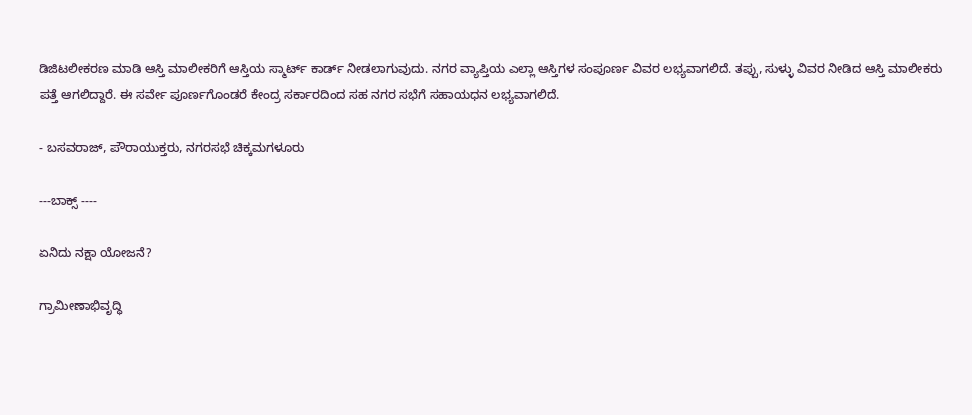ಡಿಜಿಟಲೀಕರಣ ಮಾಡಿ ಆಸ್ತಿ ಮಾಲೀಕರಿಗೆ ಆಸ್ತಿಯ ಸ್ಮಾರ್ಟ್‌ ಕಾರ್ಡ್‌ ನೀಡಲಾಗುವುದು. ನಗರ ವ್ಯಾಪ್ತಿಯ ಎಲ್ಲಾ ಆಸ್ತಿಗಳ ಸಂಪೂರ್ಣ ವಿವರ ಲಭ್ಯವಾಗಲಿದೆ. ತಪ್ಪು, ಸುಳ್ಳು ವಿವರ ನೀಡಿದ ಆಸ್ತಿ ಮಾಲೀಕರು ಪತ್ತೆ ಆಗಲಿದ್ದಾರೆ. ಈ ಸರ್ವೇ ಪೂರ್ಣಗೊಂಡರೆ ಕೇಂದ್ರ ಸರ್ಕಾರದಿಂದ ಸಹ ನಗರ ಸಭೆಗೆ ಸಹಾಯಧನ ಲಭ್ಯವಾಗಲಿದೆ.

- ಬಸವರಾಜ್‌, ಪೌರಾಯುಕ್ತರು, ನಗರಸಭೆ ಚಿಕ್ಕಮಗಳೂರು

---ಬಾಕ್ಸ್‌ ----

ಏನಿದು ನಕ್ಷಾ ಯೋಜನೆ?

ಗ್ರಾಮೀಣಾಭಿವೃದ್ಧಿ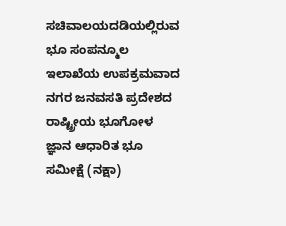ಸಚಿವಾಲಯದಡಿಯಲ್ಲಿರುವ ಭೂ ಸಂಪನ್ಮೂಲ ಇಲಾಖೆಯ ಉಪಕ್ರಮವಾದ ನಗರ ಜನವಸತಿ ಪ್ರದೇಶದ ರಾಷ್ಟ್ರೀಯ ಭೂಗೋಳ ಜ್ಞಾನ ಆಧಾರಿತ ಭೂ ಸಮೀಕ್ಷೆ (ನಕ್ಷಾ)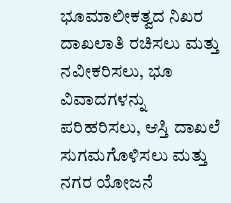ಭೂಮಾಲೀಕತ್ವದ ನಿಖರ ದಾಖಲಾತಿ ರಚಿಸಲು ಮತ್ತು ನವೀಕರಿಸಲು, ಭೂ ವಿವಾದಗಳನ್ನು ಪರಿಹರಿಸಲು, ಆಸ್ತಿ ದಾಖಲೆ ಸುಗಮಗೊಳಿಸಲು ಮತ್ತು ನಗರ ಯೋಜನೆ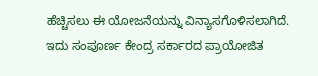ಹೆಚ್ಚಿಸಲು ಈ ಯೋಜನೆಯನ್ನು ವಿನ್ಯಾಸಗೊಳಿಸಲಾಗಿದೆ. ಇದು ಸಂಪೂರ್ಣ ಕೇಂದ್ರ ಸರ್ಕಾರದ ಪ್ರಾಯೋಜಿತ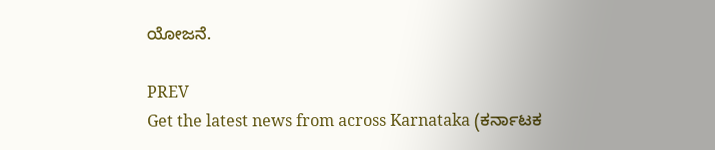ಯೋಜನೆ.

PREV
Get the latest news from across Karnataka (ಕರ್ನಾಟಕ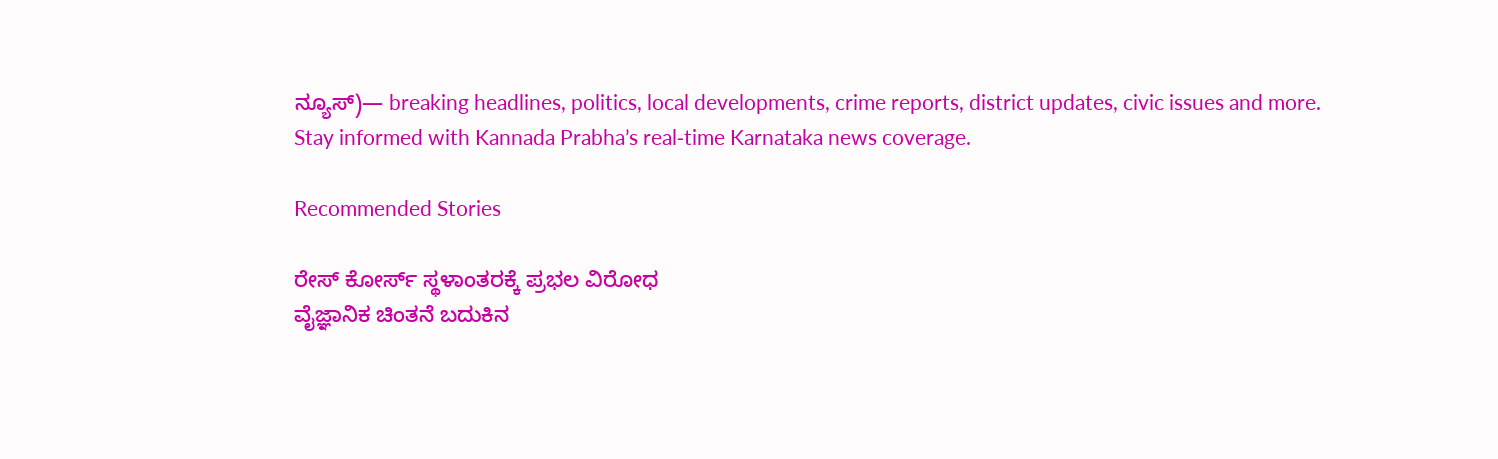ನ್ಯೂಸ್)— breaking headlines, politics, local developments, crime reports, district updates, civic issues and more. Stay informed with Kannada Prabha’s real‑time Karnataka news coverage.

Recommended Stories

ರೇಸ್‌ ಕೋರ್ಸ್‌ ಸ್ಥಳಾಂತರಕ್ಕೆ ಪ್ರಭಲ ವಿರೋಧ
ವೈಜ್ಞಾನಿಕ ಚಿಂತನೆ ಬದುಕಿನ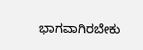ಭಾಗವಾಗಿರಬೇಕು